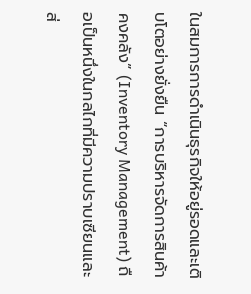ในสมการการดำเนินธุรกิจให้อยู่รอดและเติบโตอย่างยั่งยืน “การบริหารจัดการสินค้าคงคลัง” (Inventory Management) ถือเป็นหนึ่งในกลไกที่มีความปราบเซียนและส่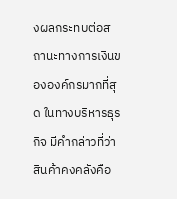งผลกระทบต่อสถานะทางการเงินขององค์กรมากที่สุด ในทางบริหารธุรกิจ มีคำกล่าวที่ว่า สินค้าคงคลังคือ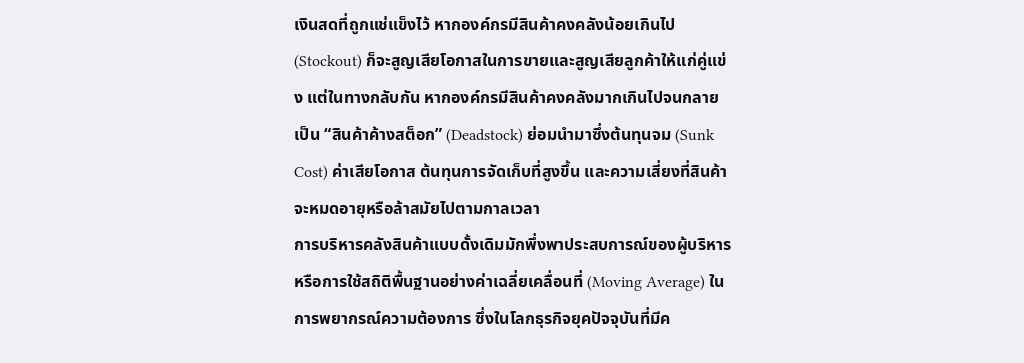เงินสดที่ถูกแช่แข็งไว้ หากองค์กรมีสินค้าคงคลังน้อยเกินไป (Stockout) ก็จะสูญเสียโอกาสในการขายและสูญเสียลูกค้าให้แก่คู่แข่ง แต่ในทางกลับกัน หากองค์กรมีสินค้าคงคลังมากเกินไปจนกลายเป็น “สินค้าค้างสต็อก” (Deadstock) ย่อมนำมาซึ่งต้นทุนจม (Sunk Cost) ค่าเสียโอกาส ต้นทุนการจัดเก็บที่สูงขึ้น และความเสี่ยงที่สินค้าจะหมดอายุหรือล้าสมัยไปตามกาลเวลา
การบริหารคลังสินค้าแบบดั้งเดิมมักพึ่งพาประสบการณ์ของผู้บริหาร หรือการใช้สถิติพื้นฐานอย่างค่าเฉลี่ยเคลื่อนที่ (Moving Average) ในการพยากรณ์ความต้องการ ซึ่งในโลกธุรกิจยุคปัจจุบันที่มีค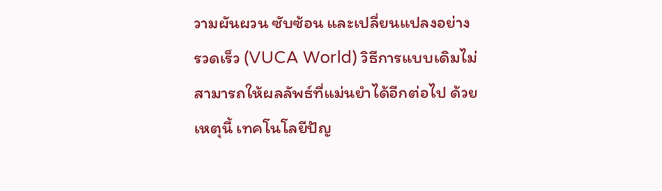วามผันผวน ซับซ้อน และเปลี่ยนแปลงอย่างรวดเร็ว (VUCA World) วิธีการแบบเดิมไม่สามารถให้ผลลัพธ์ที่แม่นยำได้อีกต่อไป ด้วยเหตุนี้ เทคโนโลยีปัญ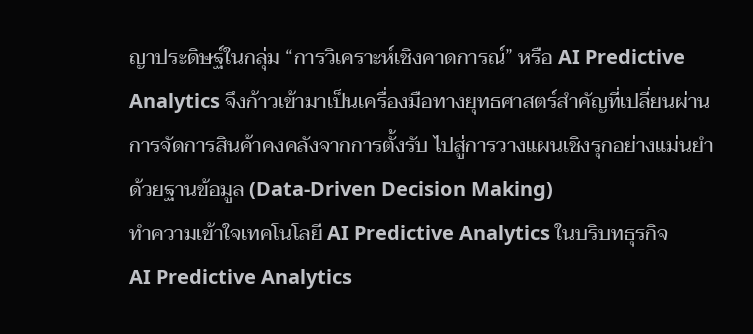ญาประดิษฐ์ในกลุ่ม “การวิเคราะห์เชิงคาดการณ์” หรือ AI Predictive Analytics จึงก้าวเข้ามาเป็นเครื่องมือทางยุทธศาสตร์สำคัญที่เปลี่ยนผ่านการจัดการสินค้าคงคลังจากการตั้งรับ ไปสู่การวางแผนเชิงรุกอย่างแม่นยำด้วยฐานข้อมูล (Data-Driven Decision Making)
ทำความเข้าใจเทคโนโลยี AI Predictive Analytics ในบริบทธุรกิจ
AI Predictive Analytics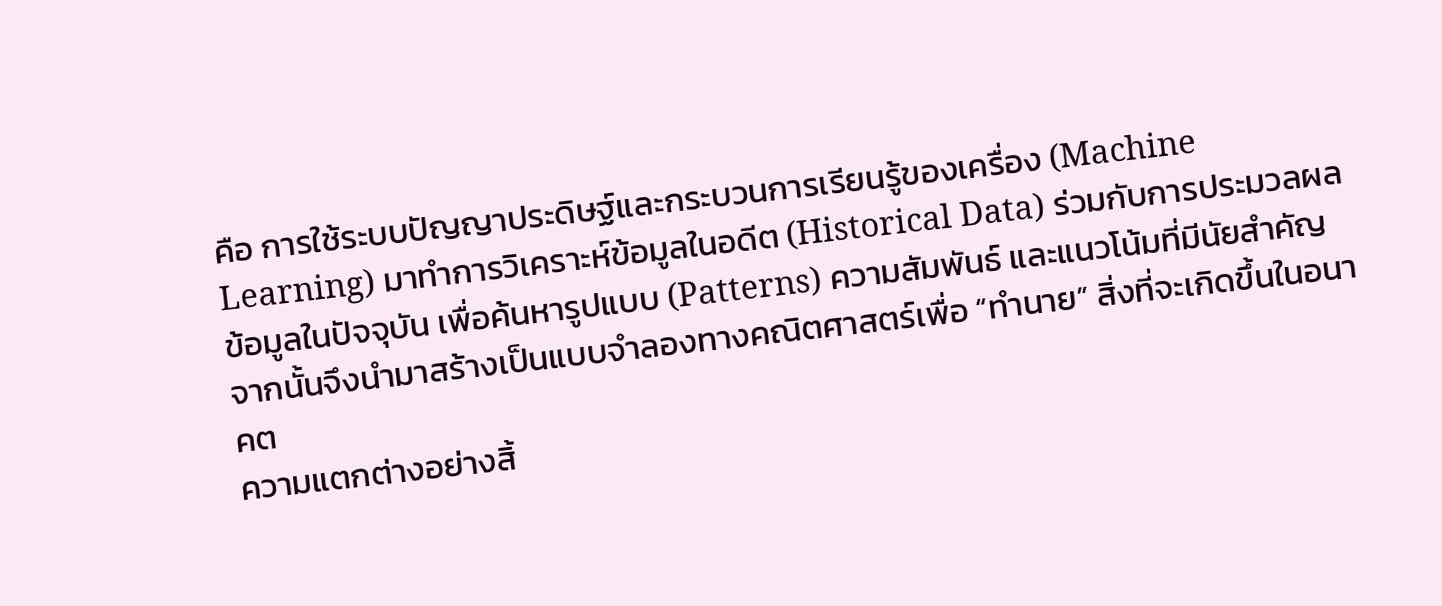คือ การใช้ระบบปัญญาประดิษฐ์และกระบวนการเรียนรู้ของเครื่อง (Machine Learning) มาทำการวิเคราะห์ข้อมูลในอดีต (Historical Data) ร่วมกับการประมวลผลข้อมูลในปัจจุบัน เพื่อค้นหารูปแบบ (Patterns) ความสัมพันธ์ และแนวโน้มที่มีนัยสำคัญ จากนั้นจึงนำมาสร้างเป็นแบบจำลองทางคณิตศาสตร์เพื่อ “ทำนาย” สิ่งที่จะเกิดขึ้นในอนาคต
ความแตกต่างอย่างสิ้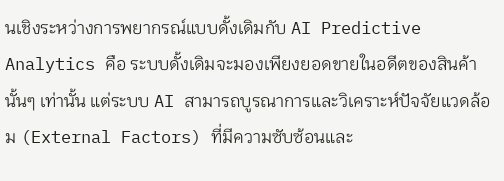นเชิงระหว่างการพยากรณ์แบบดั้งเดิมกับ AI Predictive Analytics คือ ระบบดั้งเดิมจะมองเพียงยอดขายในอดีตของสินค้านั้นๆ เท่านั้น แต่ระบบ AI สามารถบูรณาการและวิเคราะห์ปัจจัยแวดล้อม (External Factors) ที่มีความซับซ้อนและ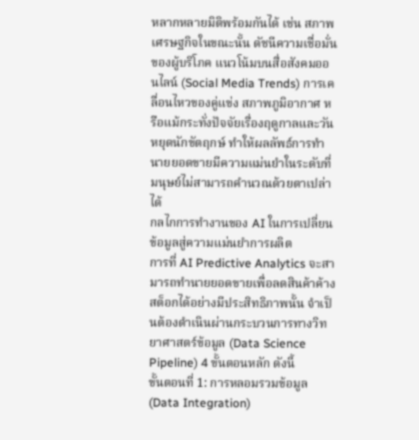หลากหลายมิติพร้อมกันได้ เช่น สภาพเศรษฐกิจในขณะนั้น ดัชนีความเชื่อมั่นของผู้บริโภค แนวโน้มบนสื่อสังคมออนไลน์ (Social Media Trends) การเคลื่อนไหวของคู่แข่ง สภาพภูมิอากาศ หรือแม้กระทั่งปัจจัยเรื่องฤดูกาลและวันหยุดนักขัตฤกษ์ ทำให้ผลลัพธ์การทำนายยอดขายมีความแม่นยำในระดับที่มนุษย์ไม่สามารถคำนวณด้วยตาเปล่าได้
กลไกการทำงานของ AI ในการเปลี่ยนข้อมูลสู่ความแม่นยำการผลิต
การที่ AI Predictive Analytics จะสามารถทำนายยอดขายเพื่อลดสินค้าค้างสต็อกได้อย่างมีประสิทธิภาพนั้น จำเป็นต้องดำเนินผ่านกระบวนการทางวิทยาศาสตร์ข้อมูล (Data Science Pipeline) 4 ขั้นตอนหลัก ดังนี้
ขั้นตอนที่ 1: การหลอมรวมข้อมูล (Data Integration)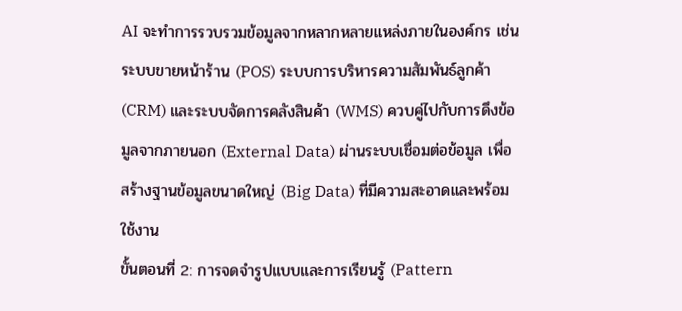AI จะทำการรวบรวมข้อมูลจากหลากหลายแหล่งภายในองค์กร เช่น ระบบขายหน้าร้าน (POS) ระบบการบริหารความสัมพันธ์ลูกค้า (CRM) และระบบจัดการคลังสินค้า (WMS) ควบคู่ไปกับการดึงข้อมูลจากภายนอก (External Data) ผ่านระบบเชื่อมต่อข้อมูล เพื่อสร้างฐานข้อมูลขนาดใหญ่ (Big Data) ที่มีความสะอาดและพร้อมใช้งาน
ขั้นตอนที่ 2: การจดจำรูปแบบและการเรียนรู้ (Pattern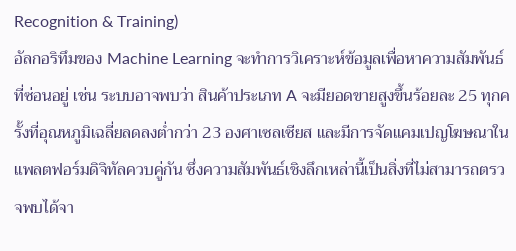Recognition & Training)
อัลกอริทึมของ Machine Learning จะทำการวิเคราะห์ข้อมูลเพื่อหาความสัมพันธ์ที่ซ่อนอยู่ เช่น ระบบอาจพบว่า สินค้าประเภท A จะมียอดขายสูงขึ้นร้อยละ 25 ทุกครั้งที่อุณหภูมิเฉลี่ยลดลงต่ำกว่า 23 องศาเซลเซียส และมีการจัดแคมเปญโฆษณาในแพลตฟอร์มดิจิทัลควบคู่กัน ซึ่งความสัมพันธ์เชิงลึกเหล่านี้เป็นสิ่งที่ไม่สามารถตรวจพบได้จา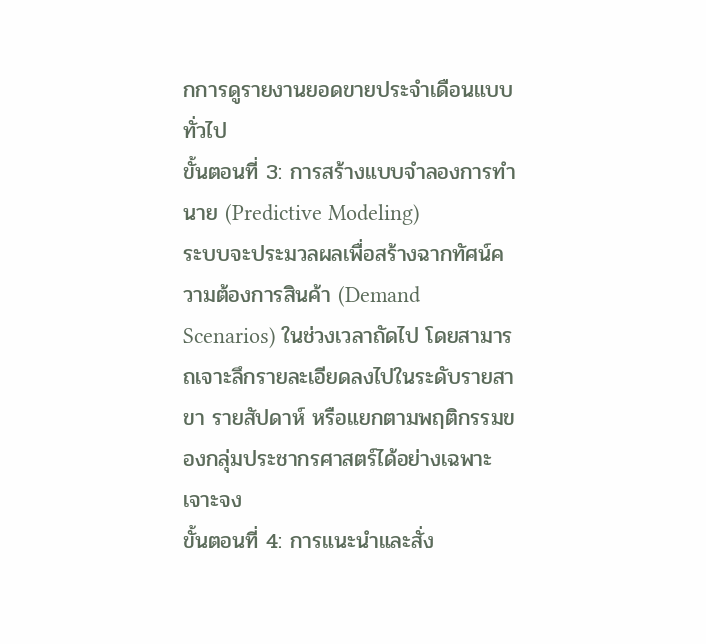กการดูรายงานยอดขายประจำเดือนแบบทั่วไป
ขั้นตอนที่ 3: การสร้างแบบจำลองการทำนาย (Predictive Modeling)
ระบบจะประมวลผลเพื่อสร้างฉากทัศน์ความต้องการสินค้า (Demand Scenarios) ในช่วงเวลาถัดไป โดยสามารถเจาะลึกรายละเอียดลงไปในระดับรายสาขา รายสัปดาห์ หรือแยกตามพฤติกรรมของกลุ่มประชากรศาสตร์ได้อย่างเฉพาะเจาะจง
ขั้นตอนที่ 4: การแนะนำและสั่ง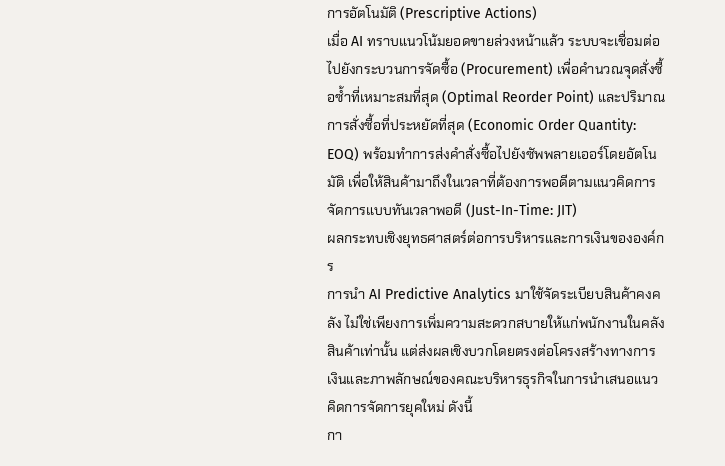การอัตโนมัติ (Prescriptive Actions)
เมื่อ AI ทราบแนวโน้มยอดขายล่วงหน้าแล้ว ระบบจะเชื่อมต่อไปยังกระบวนการจัดซื้อ (Procurement) เพื่อคำนวณจุดสั่งซื้อซ้ำที่เหมาะสมที่สุด (Optimal Reorder Point) และปริมาณการสั่งซื้อที่ประหยัดที่สุด (Economic Order Quantity: EOQ) พร้อมทำการส่งคำสั่งซื้อไปยังซัพพลายเออร์โดยอัตโนมัติ เพื่อให้สินค้ามาถึงในเวลาที่ต้องการพอดีตามแนวคิดการจัดการแบบทันเวลาพอดี (Just-In-Time: JIT)
ผลกระทบเชิงยุทธศาสตร์ต่อการบริหารและการเงินขององค์กร
การนำ AI Predictive Analytics มาใช้จัดระเบียบสินค้าคงคลัง ไม่ใช่เพียงการเพิ่มความสะดวกสบายให้แก่พนักงานในคลังสินค้าเท่านั้น แต่ส่งผลเชิงบวกโดยตรงต่อโครงสร้างทางการเงินและภาพลักษณ์ของคณะบริหารธุรกิจในการนำเสนอแนวคิดการจัดการยุคใหม่ ดังนี้
กา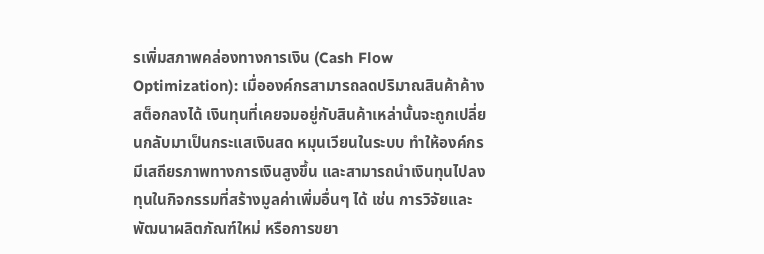รเพิ่มสภาพคล่องทางการเงิน (Cash Flow Optimization): เมื่อองค์กรสามารถลดปริมาณสินค้าค้างสต็อกลงได้ เงินทุนที่เคยจมอยู่กับสินค้าเหล่านั้นจะถูกเปลี่ยนกลับมาเป็นกระแสเงินสด หมุนเวียนในระบบ ทำให้องค์กรมีเสถียรภาพทางการเงินสูงขึ้น และสามารถนำเงินทุนไปลงทุนในกิจกรรมที่สร้างมูลค่าเพิ่มอื่นๆ ได้ เช่น การวิจัยและพัฒนาผลิตภัณฑ์ใหม่ หรือการขยา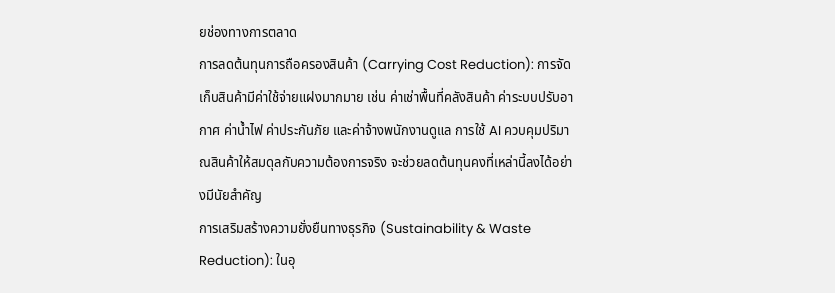ยช่องทางการตลาด
การลดต้นทุนการถือครองสินค้า (Carrying Cost Reduction): การจัดเก็บสินค้ามีค่าใช้จ่ายแฝงมากมาย เช่น ค่าเช่าพื้นที่คลังสินค้า ค่าระบบปรับอากาศ ค่าน้ำไฟ ค่าประกันภัย และค่าจ้างพนักงานดูแล การใช้ AI ควบคุมปริมาณสินค้าให้สมดุลกับความต้องการจริง จะช่วยลดต้นทุนคงที่เหล่านี้ลงได้อย่างมีนัยสำคัญ
การเสริมสร้างความยั่งยืนทางธุรกิจ (Sustainability & Waste Reduction): ในอุ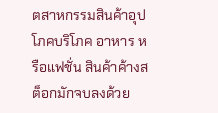ตสาหกรรมสินค้าอุปโภคบริโภค อาหาร หรือแฟชั่น สินค้าค้างสต็อกมักจบลงด้วย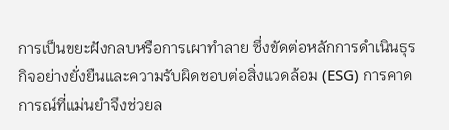การเป็นขยะฝังกลบหรือการเผาทำลาย ซึ่งขัดต่อหลักการดำเนินธุรกิจอย่างยั่งยืนและความรับผิดชอบต่อสิ่งแวดล้อม (ESG) การคาดการณ์ที่แม่นยำจึงช่วยล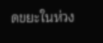ดขยะในห่วง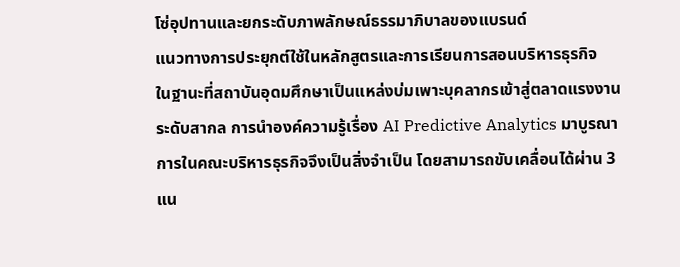โซ่อุปทานและยกระดับภาพลักษณ์ธรรมาภิบาลของแบรนด์
แนวทางการประยุกต์ใช้ในหลักสูตรและการเรียนการสอนบริหารธุรกิจ
ในฐานะที่สถาบันอุดมศึกษาเป็นแหล่งบ่มเพาะบุคลากรเข้าสู่ตลาดแรงงานระดับสากล การนำองค์ความรู้เรื่อง AI Predictive Analytics มาบูรณาการในคณะบริหารธุรกิจจึงเป็นสิ่งจำเป็น โดยสามารถขับเคลื่อนได้ผ่าน 3 แน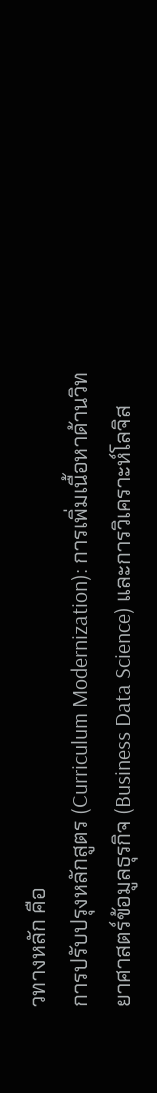วทางหลัก คือ
การปรับปรุงหลักสูตร (Curriculum Modernization): การเพิ่มเนื้อหาด้านวิทยาศาสตร์ข้อมูลธุรกิจ (Business Data Science) และการวิเคราะห์โลจิส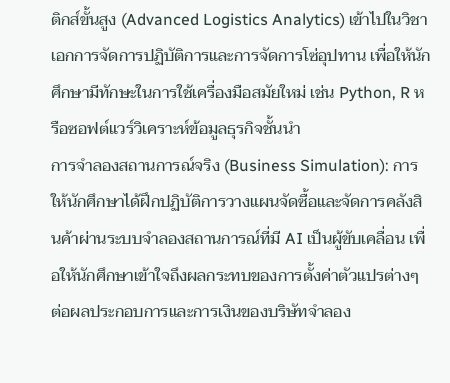ติกส์ขั้นสูง (Advanced Logistics Analytics) เข้าไปในวิชาเอกการจัดการปฏิบัติการและการจัดการโซ่อุปทาน เพื่อให้นักศึกษามีทักษะในการใช้เครื่องมือสมัยใหม่ เช่น Python, R หรือซอฟต์แวร์วิเคราะห์ข้อมูลธุรกิจชั้นนำ
การจำลองสถานการณ์จริง (Business Simulation): การให้นักศึกษาได้ฝึกปฏิบัติการวางแผนจัดซื้อและจัดการคลังสินค้าผ่านระบบจำลองสถานการณ์ที่มี AI เป็นผู้ขับเคลื่อน เพื่อให้นักศึกษาเข้าใจถึงผลกระทบของการตั้งค่าตัวแปรต่างๆ ต่อผลประกอบการและการเงินของบริษัทจำลอง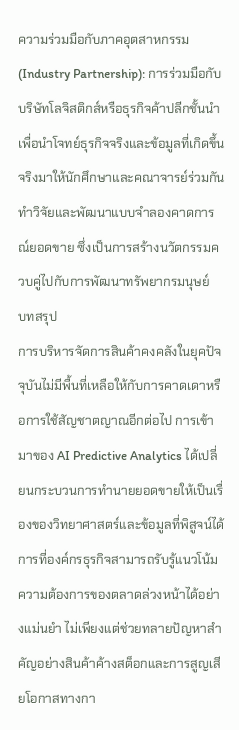ความร่วมมือกับภาคอุตสาหกรรม (Industry Partnership): การร่วมมือกับบริษัทโลจิสติกส์หรือธุรกิจค้าปลีกชั้นนำ เพื่อนำโจทย์ธุรกิจจริงและข้อมูลที่เกิดขึ้นจริงมาให้นักศึกษาและคณาจารย์ร่วมกันทำวิจัยและพัฒนาแบบจำลองคาดการณ์ยอดขาย ซึ่งเป็นการสร้างนวัตกรรมควบคู่ไปกับการพัฒนาทรัพยากรมนุษย์
บทสรุป
การบริหารจัดการสินค้าคงคลังในยุคปัจจุบันไม่มีพื้นที่เหลือให้กับการคาดเดาหรือการใช้สัญชาตญาณอีกต่อไป การเข้ามาของ AI Predictive Analytics ได้เปลี่ยนกระบวนการทำนายยอดขายให้เป็นเรื่องของวิทยาศาสตร์และข้อมูลที่พิสูจน์ได้ การที่องค์กรธุรกิจสามารถรับรู้แนวโน้มความต้องการของตลาดล่วงหน้าได้อย่างแม่นยำ ไม่เพียงแต่ช่วยทลายปัญหาสำคัญอย่างสินค้าค้างสต็อกและการสูญเสียโอกาสทางกา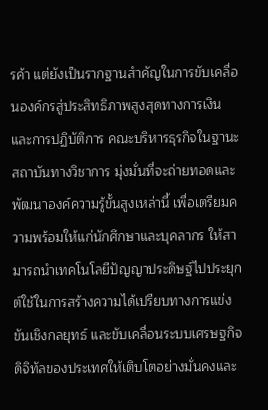รค้า แต่ยังเป็นรากฐานสำคัญในการขับเคลื่อนองค์กรสู่ประสิทธิภาพสูงสุดทางการเงินและการปฏิบัติการ คณะบริหารธุรกิจในฐานะสถาบันทางวิชาการ มุ่งมั่นที่จะถ่ายทอดและพัฒนาองค์ความรู้ขั้นสูงเหล่านี้ เพื่อเตรียมความพร้อมให้แก่นักศึกษาและบุคลากร ให้สามารถนำเทคโนโลยีปัญญาประดิษฐ์ไปประยุกต์ใช้ในการสร้างความได้เปรียบทางการแข่งขันเชิงกลยุทธ์ และขับเคลื่อนระบบเศรษฐกิจดิจิทัลของประเทศให้เติบโตอย่างมั่นคงและ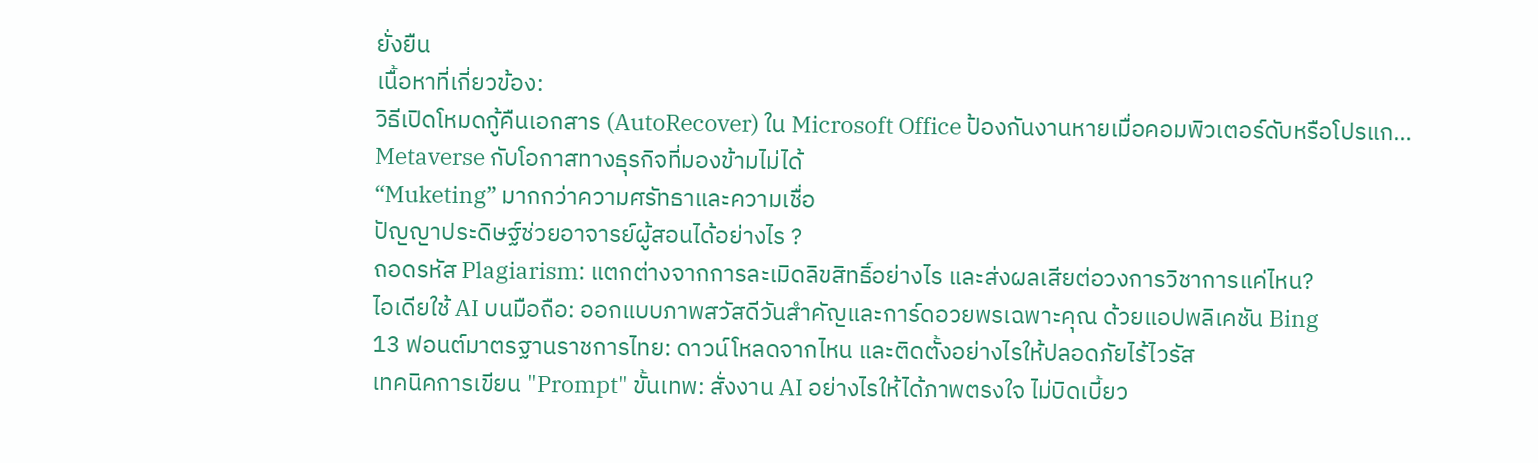ยั่งยืน
เนื้อหาที่เกี่ยวข้อง:
วิธีเปิดโหมดกู้คืนเอกสาร (AutoRecover) ใน Microsoft Office ป้องกันงานหายเมื่อคอมพิวเตอร์ดับหรือโปรแก…
Metaverse กับโอกาสทางธุรกิจที่มองข้ามไม่ได้
“Muketing” มากกว่าความศรัทธาและความเชื่อ
ปัญญาประดิษฐ์ช่วยอาจารย์ผู้สอนได้อย่างไร ?
ถอดรหัส Plagiarism: แตกต่างจากการละเมิดลิขสิทธิ์อย่างไร และส่งผลเสียต่อวงการวิชาการแค่ไหน?
ไอเดียใช้ AI บนมือถือ: ออกแบบภาพสวัสดีวันสำคัญและการ์ดอวยพรเฉพาะคุณ ด้วยแอปพลิเคชัน Bing
13 ฟอนต์มาตรฐานราชการไทย: ดาวน์โหลดจากไหน และติดตั้งอย่างไรให้ปลอดภัยไร้ไวรัส
เทคนิคการเขียน "Prompt" ขั้นเทพ: สั่งงาน AI อย่างไรให้ได้ภาพตรงใจ ไม่บิดเบี้ยว